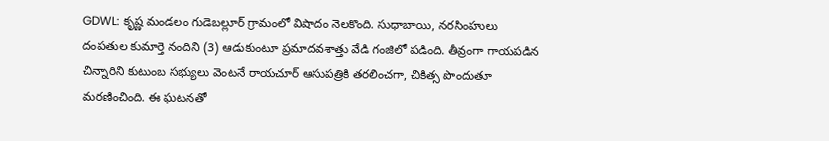GDWL: కృష్ణ మండలం గుడెబల్లూర్ గ్రామంలో విషాదం నెలకొంది. సుధాబాయి, నరసింహులు దంపతుల కుమార్తె నందిని (3) ఆడుకుంటూ ప్రమాదవశాత్తు వేడి గంజిలో పడింది. తీవ్రంగా గాయపడిన చిన్నారిని కుటుంబ సభ్యులు వెంటనే రాయచూర్ ఆసుపత్రికి తరలించగా, చికిత్స పొందుతూ మరణించింది. ఈ ఘటనతో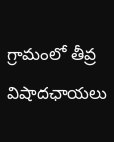గ్రామంలో తీవ్ర విషాదఛాయలు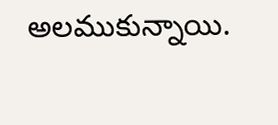అలముకున్నాయి.